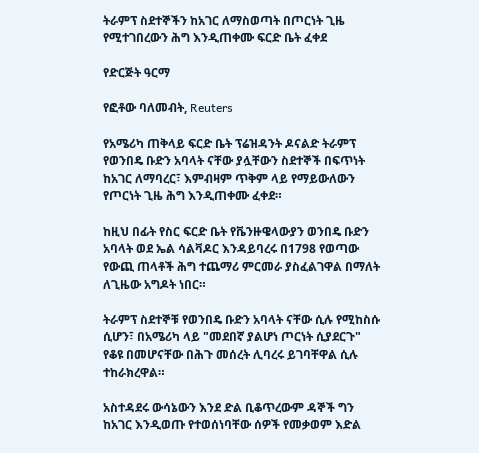ትራምፕ ስደተኞችን ከአገር ለማስወጣት በጦርነት ጊዜ የሚተገበረውን ሕግ እንዲጠቀሙ ፍርድ ቤት ፈቀደ

የድርጅት ዓርማ

የፎቶው ባለመብት, Reuters

የአሜሪካ ጠቅላይ ፍርድ ቤት ፕሬዝዳንት ዶናልድ ትራምፕ የወንበዴ ቡድን አባላት ናቸው ያሏቸውን ስደተኞች በፍጥነት ከአገር ለማባረር፣ እምብዛም ጥቅም ላይ የማይውለውን የጦርነት ጊዜ ሕግ እንዲጠቀሙ ፈቀደ።

ከዚህ በፊት የስር ፍርድ ቤት የቬንዙዌላውያን ወንበዴ ቡድን አባላት ወደ ኤል ሳልቫዶር እንዳይባረሩ በ1798 የወጣው የውጪ ጠላቶች ሕግ ተጨማሪ ምርመራ ያስፈልገዋል በማለት ለጊዜው አግዶት ነበር።

ትራምፕ ስደተኞቹ የወንበዴ ቡድን አባላት ናቸው ሲሉ የሚከስሱ ሲሆን፣ በአሜሪካ ላይ "መደበኛ ያልሆነ ጦርነት ሲያደርጉ" የቆዩ በመሆናቸው በሕጉ መሰረት ሊባረሩ ይገባቸዋል ሲሉ ተከራክረዋል።

አስተዳደሩ ውሳኔውን እንደ ድል ቢቆጥረውም ዳኞች ግን ከአገር እንዲወጡ የተወሰነባቸው ሰዎች የመቃወም እድል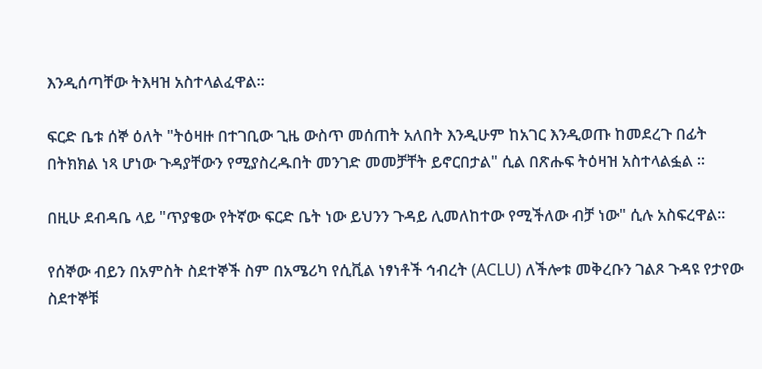እንዲሰጣቸው ትእዛዝ አስተላልፈዋል።

ፍርድ ቤቱ ሰኞ ዕለት "ትዕዛዙ በተገቢው ጊዜ ውስጥ መሰጠት አለበት እንዲሁም ከአገር እንዲወጡ ከመደረጉ በፊት በትክክል ነጻ ሆነው ጉዳያቸውን የሚያስረዱበት መንገድ መመቻቸት ይኖርበታል" ሲል በጽሑፍ ትዕዛዝ አስተላልፏል ።

በዚሁ ደብዳቤ ላይ "ጥያቄው የትኛው ፍርድ ቤት ነው ይህንን ጉዳይ ሊመለከተው የሚችለው ብቻ ነው" ሲሉ አስፍረዋል።

የሰኞው ብይን በአምስት ስደተኞች ስም በአሜሪካ የሲቪል ነፃነቶች ኅብረት (ACLU) ለችሎቱ መቅረቡን ገልጾ ጉዳዩ የታየው ስደተኞቹ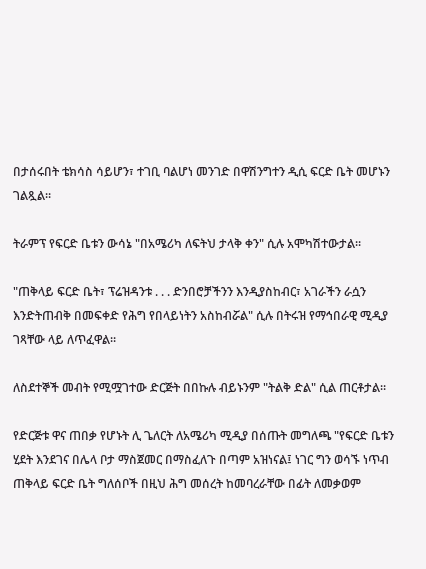በታሰሩበት ቴክሳስ ሳይሆን፣ ተገቢ ባልሆነ መንገድ በዋሽንግተን ዲሲ ፍርድ ቤት መሆኑን ገልጿል።

ትራምፕ የፍርድ ቤቱን ውሳኔ "በአሜሪካ ለፍትህ ታላቅ ቀን" ሲሉ አሞካሽተውታል።

"ጠቅላይ ፍርድ ቤት፣ ፕሬዝዳንቱ . . . ድንበሮቻችንን እንዲያስከብር፣ አገራችን ራሷን እንድትጠብቅ በመፍቀድ የሕግ የበላይነትን አስከብሯል" ሲሉ በትሩዝ የማኅበራዊ ሚዲያ ገጻቸው ላይ ለጥፈዋል።

ለስደተኞች መብት የሚሟገተው ድርጅት በበኩሉ ብይኑንም "ትልቅ ድል" ሲል ጠርቶታል።

የድርጅቱ ዋና ጠበቃ የሆኑት ሊ ጌለርት ለአሜሪካ ሚዲያ በሰጡት መግለጫ "የፍርድ ቤቱን ሂደት እንደገና በሌላ ቦታ ማስጀመር በማስፈለጉ በጣም አዝነናል፤ ነገር ግን ወሳኙ ነጥብ ጠቅላይ ፍርድ ቤት ግለሰቦች በዚህ ሕግ መሰረት ከመባረራቸው በፊት ለመቃወም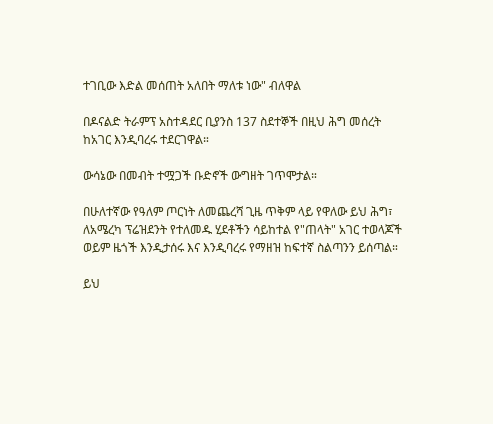ተገቢው እድል መሰጠት አለበት ማለቱ ነው" ብለዋል

በዶናልድ ትራምፕ አስተዳደር ቢያንስ 137 ስደተኞች በዚህ ሕግ መሰረት ከአገር እንዲባረሩ ተደርገዋል።

ውሳኔው በመብት ተሟጋች ቡድኖች ውግዘት ገጥሞታል።

በሁለተኛው የዓለም ጦርነት ለመጨረሻ ጊዜ ጥቅም ላይ የዋለው ይህ ሕግ፣ ለአሜረካ ፕሬዝደንት የተለመዱ ሂደቶችን ሳይከተል የ"ጠላት" አገር ተወላጆች ወይም ዜጎች እንዲታሰሩ እና እንዲባረሩ የማዘዝ ከፍተኛ ስልጣንን ይሰጣል።

ይህ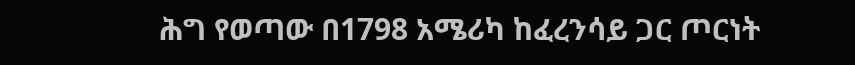ሕግ የወጣው በ1798 አሜሪካ ከፈረንሳይ ጋር ጦርነት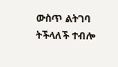ውስጥ ልትገባ ትችላለች ተብሎ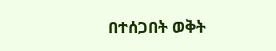በተሰጋበት ወቅት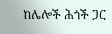ከሌሎች ሕጎች ጋር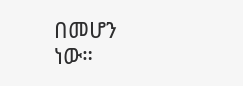በመሆን ነው።